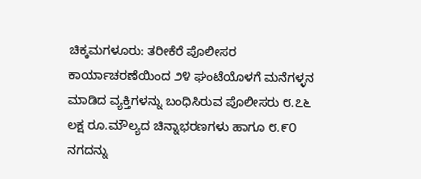ಚಿಕ್ಕಮಗಳೂರು: ತರೀಕೆರೆ ಪೊಲೀಸರ ಕಾರ್ಯಾಚರಣೆಯಿಂದ ೨೪ ಘಂಟೆಯೊಳಗೆ ಮನೆಗಳ್ಳನ ಮಾಡಿದ ವ್ಯಕ್ತಿಗಳನ್ನು ಬಂಧಿಸಿರುವ ಪೊಲೀಸರು ೮.೭೬ ಲಕ್ಷ ರೂ.ಮೌಲ್ಯದ ಚಿನ್ನಾಭರಣಗಳು ಹಾಗೂ ೮.೯೦ ನಗದನ್ನು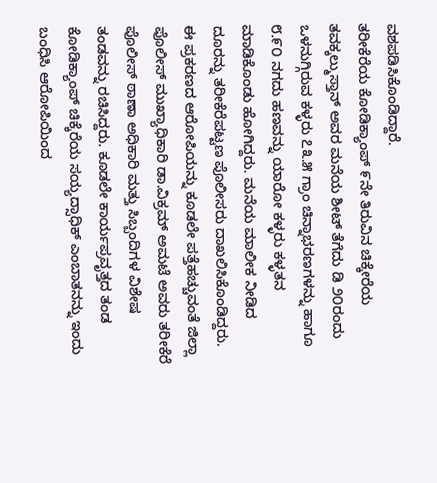ವಶಪಡಿಸಿಕೊಂಡಿದ್ದಾರೆ.
ತರೀಕೆರೆಯ ಕೋಡಿಕ್ಯಾಂಪ್ ೯ನೇ ತಿರುವಿನ ಚಿಕ್ಕೇರೆಯ ತವಕ್ಕಲ್ಮುಸ್ತಾನ್ ಅವರ ಮನೆಯ ಶೀಟ್ ತೆಗೆದು ಡಿ ೨೦ರಂದು ಒಳನುಗ್ಗಿರುವ ಕಳ್ಳರು ೭೩.೫ ಗ್ರಾಂ ಚಿನ್ನಾಭರಣಗಳನ್ನು ಹಾಗೂ ೮.೯೦ ನಗದು ಹಣವನ್ನು ಯಾರೋ ಕಳ್ಳರು ಕಳ್ಳತನ ಮಾಡಿಕೊಂಡು ಹೋಗಿದ್ದರು. ಮನೆಯ ಮಾಲೀಕ ನೀಡಿದ ದೂರನ್ನು ತರೀಕೆರೆಪಟ್ಟಣ ಪೊಲೀಸರು ದಾಖಲಿಸಿಕೊಂಡಿದ್ದರು.
ಈ ಪ್ರಕರಣದ ಆರೋಪಿಯನ್ನು ಕೂಡಲೇ ಪತ್ತೆಹಚ್ಚುವಂತೆ ಜಿಲ್ಲಾ ಪೊಲೀಸ್ ಮುಖ್ಯಾಧಿಕಾರಿ ಡಾ.ವಿಕ್ರಮ್ ಅಮಟೆ ಅವರು ತರೀಕೆರೆ ಪೊಲೀಸ್ ಠಾಣಾ ಅಧಿಕಾರಿ ಮತ್ತು ಸಿಬ್ಬಂದಿಗಳ ವಿಶೇಷ ತಂಡವನ್ನು ರಚಿಸಿದ್ದರು. ಕೂಡಲೇ ಕಾರ್ಯಪ್ರವೃತ್ತದ ತಂಡ ಕೋಡಿಕ್ಯಾಂಪ್ ಚಿಕ್ಕೆರೆಯ ಸಯ್ಯದ್ಸಾಧಿಕ್ ಎಂಬಾತನನ್ನು ಇಂದು ಬಂಧಿಸಿ ಆರೋಪಿಯಿಂದ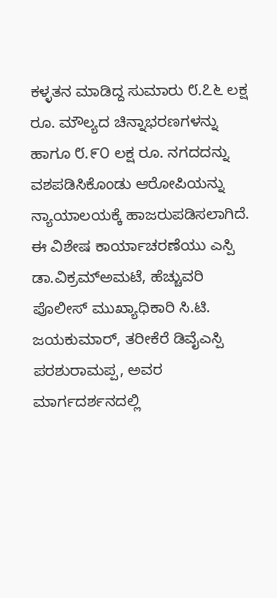ಕಳ್ಳತನ ಮಾಡಿದ್ದ ಸುಮಾರು ೮.೭೬ ಲಕ್ಷ ರೂ. ಮೌಲ್ಯದ ಚಿನ್ನಾಭರಣಗಳನ್ನು ಹಾಗೂ ೮.೯೦ ಲಕ್ಷ ರೂ. ನಗದದನ್ನು ವಶಪಡಿಸಿಕೊಂಡು ಆರೋಪಿಯನ್ನು ನ್ಯಾಯಾಲಯಕ್ಕೆ ಹಾಜರುಪಡಿಸಲಾಗಿದೆ.
ಈ ವಿಶೇಷ ಕಾರ್ಯಾಚರಣೆಯು ಎಸ್ಪಿ ಡಾ.ವಿಕ್ರಮ್ಅಮಟೆ, ಹೆಚ್ಚುವರಿ ಪೊಲೀಸ್ ಮುಖ್ಯಾಧಿಕಾರಿ ಸಿ.ಟಿ. ಜಯಕುಮಾರ್, ತರೀಕೆರೆ ಡಿವೈಎಸ್ಪಿ ಪರಶುರಾಮಪ್ಪ, ಅವರ ಮಾರ್ಗದರ್ಶನದಲ್ಲಿ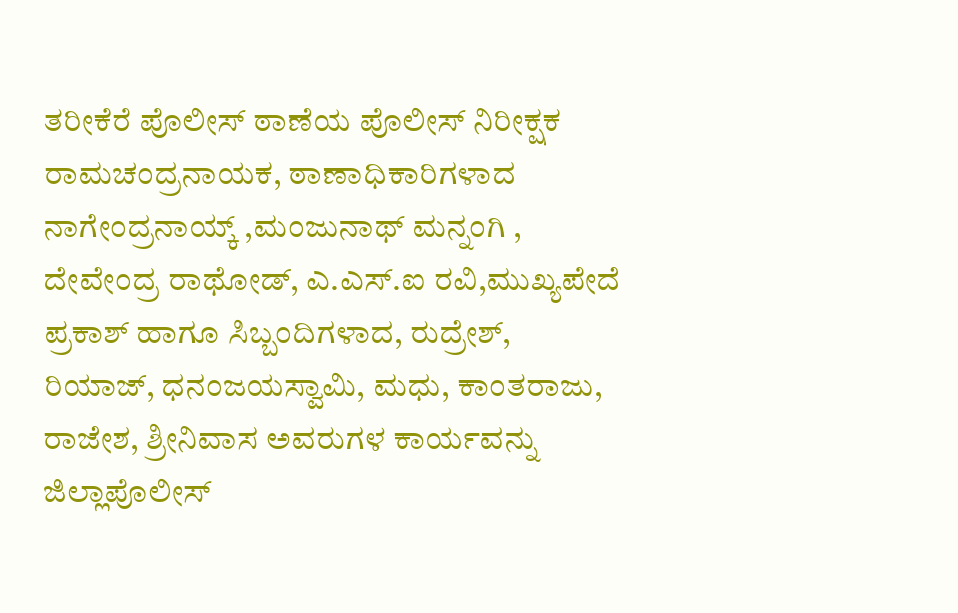ತರೀಕೆರೆ ಪೊಲೀಸ್ ಠಾಣೆಯ ಪೊಲೀಸ್ ನಿರೀಕ್ಷಕ ರಾಮಚಂದ್ರನಾಯಕ, ಠಾಣಾಧಿಕಾರಿಗಳಾದ ನಾಗೇಂದ್ರನಾಯ್ಕ್ ,ಮಂಜುನಾಥ್ ಮನ್ನಂಗಿ , ದೇವೇಂದ್ರ ರಾಥೋಡ್, ಎ.ಎಸ್.ಐ ರವಿ,ಮುಖ್ಯಪೇದೆ ಪ್ರಕಾಶ್ ಹಾಗೂ ಸಿಬ್ಬಂದಿಗಳಾದ, ರುದ್ರೇಶ್, ರಿಯಾಜ್, ಧನಂಜಯಸ್ವಾಮಿ, ಮಧು, ಕಾಂತರಾಜು, ರಾಜೇಶ, ಶ್ರೀನಿವಾಸ ಅವರುಗಳ ಕಾರ್ಯವನ್ನು ಜಿಲ್ಲಾಪೊಲೀಸ್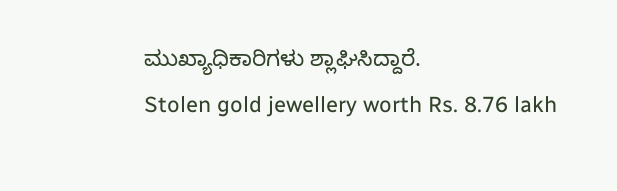ಮುಖ್ಯಾಧಿಕಾರಿಗಳು ಶ್ಲಾಘಿಸಿದ್ದಾರೆ.
Stolen gold jewellery worth Rs. 8.76 lakh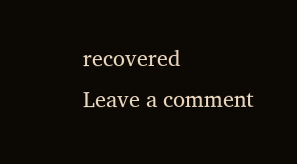recovered
Leave a comment